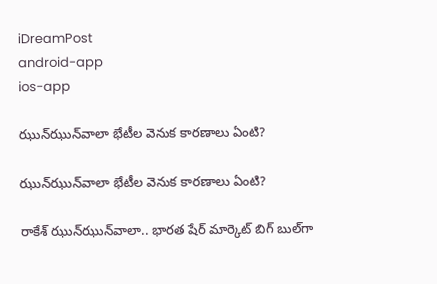iDreamPost
android-app
ios-app

ఝున్‌ఝున్‌వాలా భేటీల వెనుక కార‌ణాలు ఏంటి?

ఝున్‌ఝున్‌వాలా భేటీల వెనుక కార‌ణాలు ఏంటి?

రాకేశ్‌ ఝున్‌ఝున్‌వాలా.. భారత షేర్ మార్కెట్ బిగ్ బుల్‌గా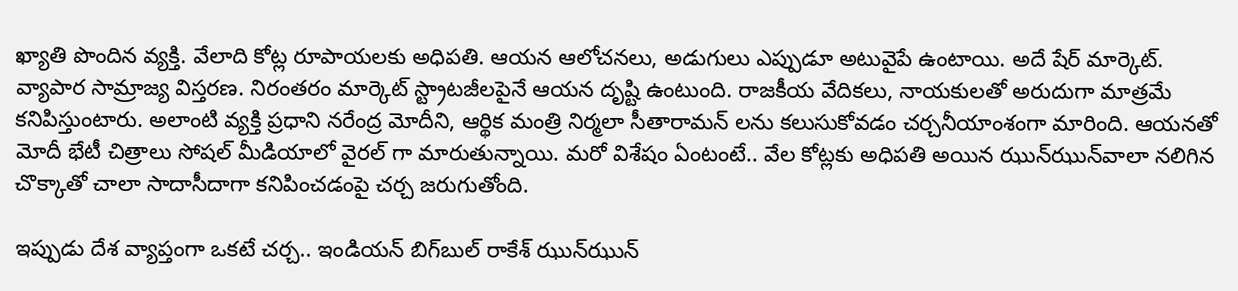ఖ్యాతి పొందిన వ్య‌క్తి. వేలాది కోట్ల రూపాయ‌ల‌కు అధిప‌తి. ఆయ‌న ఆలోచ‌న‌లు, అడుగులు ఎప్పుడూ అటువైపే ఉంటాయి. అదే షేర్ మార్కెట్. వ్యాపార సామ్రాజ్య విస్త‌ర‌ణ‌. నిరంత‌రం మార్కెట్‌ స్ట్రాటజీలపైనే ఆయ‌న దృష్టి ఉంటుంది. రాజ‌కీయ వేదిక‌లు, నాయ‌కుల‌తో అరుదుగా మాత్ర‌మే క‌నిపిస్తుంటారు. అలాంటి వ్య‌క్తి ప్రధాని న‌రేంద్ర మోదీని, ఆర్థిక మంత్రి నిర్మ‌లా సీతారామ‌న్ ల‌ను క‌లుసుకోవ‌డం చ‌ర్చ‌నీయాంశంగా మారింది. ఆయ‌నతో మోదీ భేటీ చిత్రాలు సోష‌ల్ మీడియాలో వైర‌ల్ గా మారుతున్నాయి. మ‌రో విశేషం ఏంటంటే.. వేల కోట్లకు అధిప‌తి అయిన ఝున్‌ఝున్‌వాలా నలిగిన చొక్కాతో చాలా సాదాసీదాగా క‌నిపించ‌డంపై చ‌ర్చ జ‌రుగుతోంది.

ఇప్పుడు దేశ వ్యాప్తంగా ఒక‌టే చ‌ర్చ‌.. ఇండియన్‌ బిగ్‌బుల్‌ రాకేశ్‌ ఝున్‌ఝున్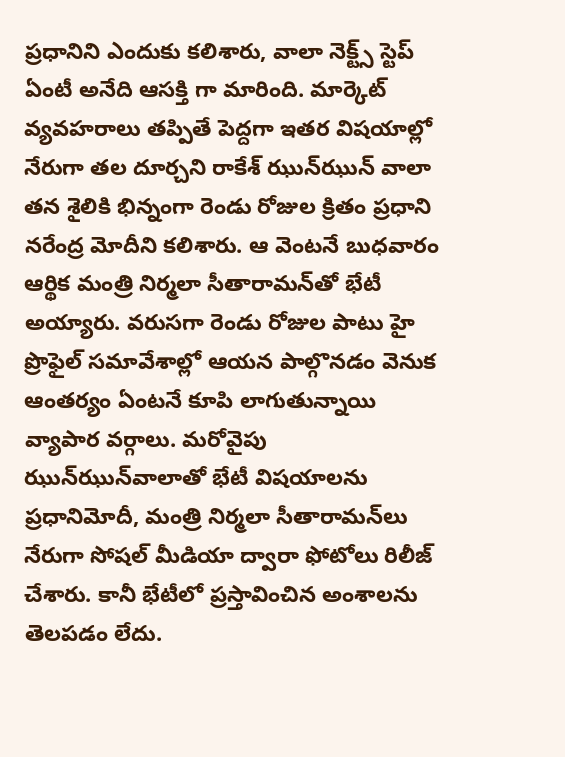ప్ర‌ధానిని ఎందుకు క‌లిశారు, వాలా నెక్ట్స్‌ స్టెప్‌ ఏంటీ అనేది ఆసక్తి గా మారింది. మార్కెట్‌ వ్యవహరాలు తప్పితే పెద్దగా ఇతర విషయాల్లో నేరుగా తల దూర్చని రాకేశ్‌ ఝున్‌ఝున్‌ వాలా తన శైలికి భిన్నంగా రెండు రోజుల క్రితం ప్రధాని నరేంద్ర మోదీని కలిశారు. ఆ వెంటనే బుధవారం ఆర్థిక మంత్రి నిర్మలా సీతారామన్‌తో భేటీ అయ్యారు. వరుసగా రెండు రోజుల పాటు హై ప్రొఫైల్‌ సమావేశాల్లో ఆయన పాల్గొనడం వెనుక ఆంతర్యం ఏంటనే కూపి లాగుతున్నాయి వ్యాపార వర్గాలు. మరోవైపు ఝున్‌ఝున్‌వాలాతో భేటీ విషయాలను ప్రధానిమోదీ, మంత్రి నిర్మలా సీతారామన్‌లు నేరుగా సోషల్‌ మీడియా ద్వారా ఫోటోలు రిలీజ్‌ చేశారు. కానీ భేటీలో ప్రస్తావించిన అంశాలను తెలపడం లేదు.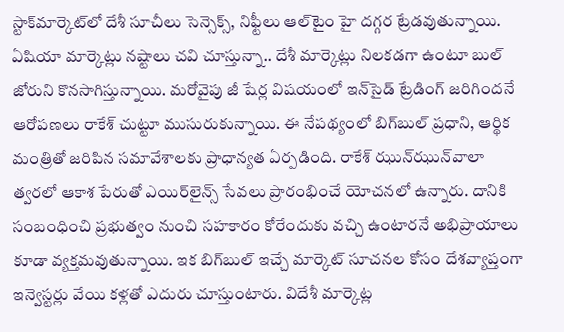స్టాక్‌మార్కెట్‌లో దేశీ సూచీలు సెన్సెక్స్‌, నిఫ్టీలు ఆల్‌టైం హై దగ్గర ట్రేడవుతున్నాయి. ఏషియా మార్కెట్లు నష్టాలు చవి చూస్తున్నా.. దేశీ మార్కెట్లు నిలకడగా ఉంటూ బుల్‌ జోరుని కొనసాగిస్తున్నాయి. మరోవైపు జీ షేర్ల విషయంలో ఇన్‌సైడ్‌ ట్రేడింగ్‌ జరిగిందనే ఆరోపణలు రాకేశ్‌ చుట్టూ ముసురుకున్నాయి. ఈ నేపథ్యంలో బిగ్‌బుల్‌ ప్రధాని, ఆర్థిక మంత్రితో జరిపిన సమావేశాలకు ప్రాధాన్యత ఏర్పడింది. రాకేశ్‌ ఝున్‌ఝున్‌వాలా త్వరలో ఆకాశ పేరుతో ఎయిర్‌లైన్స్‌ సేవలు ప్రారంభించే యోచనలో ఉన్నారు. దానికి సంబంధించి ప్రభుత్వం నుంచి సహకారం కోరేందుకు వచ్చి ఉంటారనే అభిప్రాయాలు కూడా వ్యక్తమవుతున్నాయి. ఇక బిగ్‌బుల్‌ ఇచ్చే మార్కెట్‌ సూచనల కోసం దేశవ్యాప్తంగా ఇన్వెస్టర్లు వేయి కళ్లతో ఎదురు చూస్తుంటారు. విదేశీ మార్కెట్ల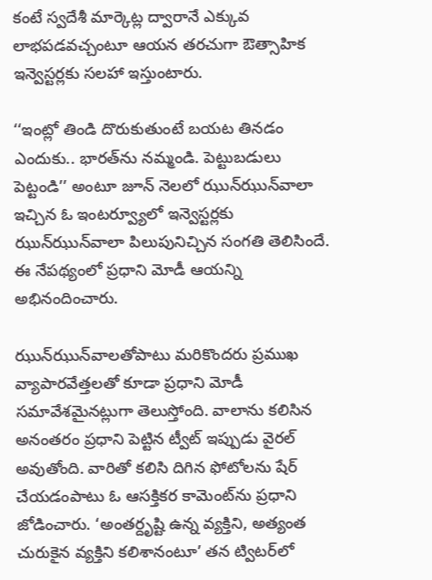కంటే స్వదేశీ మార్కెట్ల ద్వారానే ఎక్కువ లాభపడవచ్చంటూ ఆయన తరచుగా ఔత్సాహిక ఇన్వెస్టర్లకు సలహా ఇస్తుంటారు.

‘‘ఇంట్లో తిండి దొరుకుతుంటే బయట తినడం ఎందుకు.. భారత్‌ను నమ్మండి. పెట్టుబడులు పెట్టండి’’ అంటూ జూన్‌ నెలలో ఝున్‌ఝున్‌వాలా ఇచ్చిన ఓ ఇంటర్వ్యూలో ఇన్వెస్టర్లకు ఝున్‌ఝున్‌వాలా పిలుపునిచ్చిన సంగతి తెలిసిందే. ఈ నేపథ్యంలో ప్రధాని మోడీ ఆయన్ని అభినందించారు.

ఝున్‌ఝున్‌వాలతోపాటు మరికొందరు ప్రముఖ వ్యాపారవేత్తలతో కూడా ప్రధాని మోడీ సమావేశమైనట్లుగా తెలుస్తోంది. వాలాను క‌లిసిన అనంత‌రం ప్రధాని పెట్టిన ట్వీట్ ఇప్పుడు వైరల్ అవుతోంది. వారితో కలిసి దిగిన ఫోటోలను షేర్ చేయడంపాటు ఓ ఆసక్తికర కామెంట్‌ను ప్రధాని జోడించారు. ‘అంతర్దృష్టి ఉన్న వ్యక్తిని, అత్యంత చురుకైన వ్యక్తిని కలిశానంటూ’ తన ట్విటర్‌లో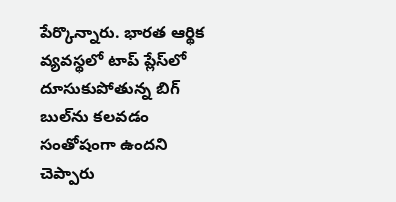పేర్కొన్నారు. భారత ఆర్థిక వ్యవస్థలో టాప్ ప్లేస్‌లో దూసుకుపోతున్న బిగ్ బుల్‌ను కలవడం సంతోషంగా ఉందని చెప్పారు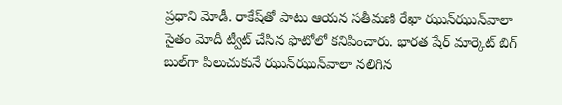ప్రధాని మోడీ. రాకేష్‌తో పాటు ఆయన సతీమణి రేఖా ఝున్‌ఝున్‌వాలా సైతం మోదీ ట్వీట్ చేసిన ఫొటోలో క‌నిపించారు. భారత షేర్ మార్కెట్ బిగ్ బుల్‌గా పిలుచుకునే ఝున్‌ఝున్‌వాలా నలిగిన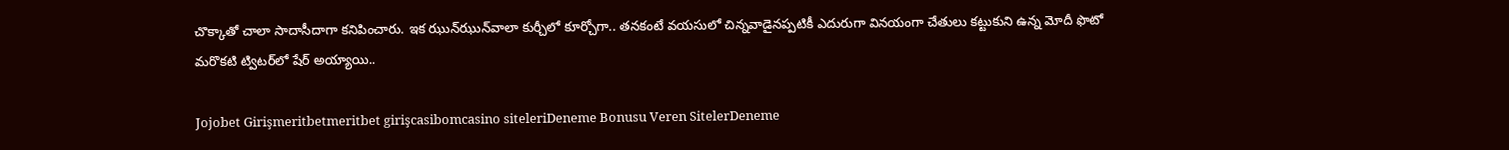చొక్కాతో చాలా సాదాసీదాగా కనిపించారు. ఇక ఝున్‌ఝున్‌వాలా కుర్చీలో కూర్చోగా.. తనకంటే వయసులో చిన్నవాడైనప్పటికీ ఎదురుగా వినయంగా చేతులు కట్టుకుని ఉన్న మోదీ ఫొటో మరొకటి ట్విటర్‌లో షేర్‌ అయ్యాయి..

Jojobet Girişmeritbetmeritbet girişcasibomcasino siteleriDeneme Bonusu Veren SitelerDeneme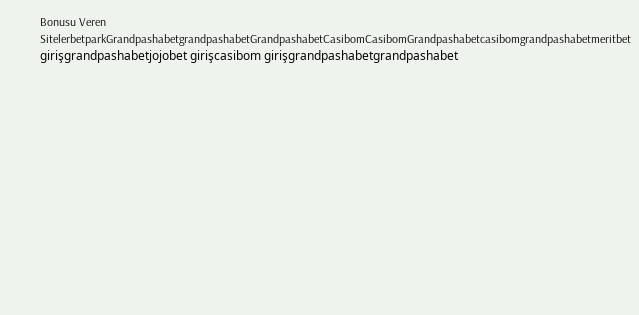Bonusu Veren SitelerbetparkGrandpashabetgrandpashabetGrandpashabetCasibomCasibomGrandpashabetcasibomgrandpashabetmeritbet girişgrandpashabetjojobet girişcasibom girişgrandpashabetgrandpashabet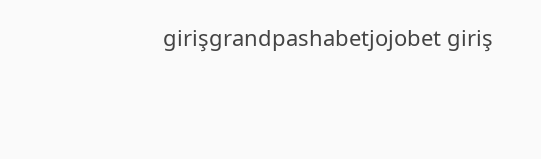girişgrandpashabetjojobet giriş